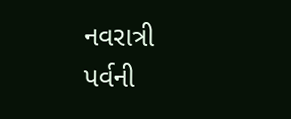નવરાત્રી પર્વની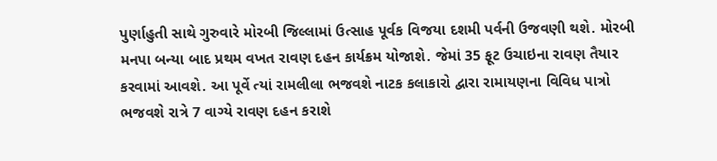પુર્ણાહુતી સાથે ગુરુવારે મોરબી જિલ્લામાં ઉત્સાહ પૂર્વક વિજયા દશમી પર્વની ઉજવણી થશે. મોરબી મનપા બન્યા બાદ પ્રથમ વખત રાવણ દહન કાર્યક્રમ યોજાશે. જેમાં 35 ફૂટ ઉચાઇના રાવણ તૈયાર કરવામાં આવશે. આ પૂર્વે ત્યાં રામલીલા ભજવશે નાટક કલાકારો દ્વારા રામાયણના વિવિધ પાત્રો ભજવશે રાત્રે 7 વાગ્યે રાવણ દહન કરાશે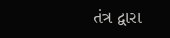તંત્ર દ્વારા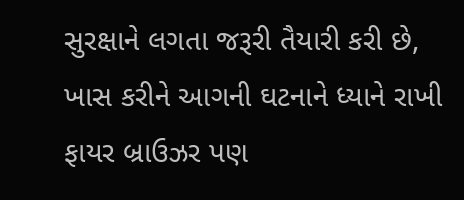સુરક્ષાને લગતા જરૂરી તૈયારી કરી છે, ખાસ કરીને આગની ઘટનાને ધ્યાને રાખી ફાયર બ્રાઉઝર પણ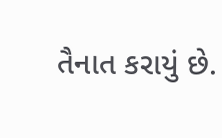તૈનાત કરાયું છે.